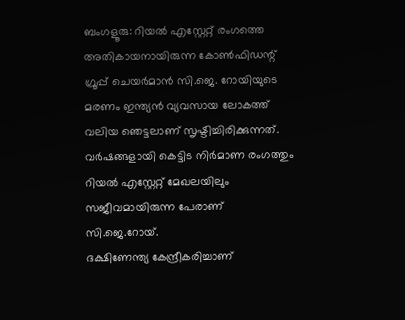ബംഗളൂരു: റിയൽ എസ്റ്റേറ്റ് രംഗത്തെ അതികായനായിരുന്ന കോൺഫിഡന്റ് ഗ്രൂപ്പ് ചെയർമാൻ സി.ജെ. റോയിയുടെ മരണം ഇന്ത്യൻ വ്യവസായ ലോകത്ത് വലിയ ഞെട്ടലാണ് സൃഷ്ടിച്ചിരിക്കുന്നത്. വർഷങ്ങളായി കെട്ടിട നിർമാണ രംഗത്തും റിയൽ എസ്റ്റേറ്റ് മേഖലയിലും സജീവമായിരുന്ന പേരാണ് സി.ജെ.റോയ്.
ദക്ഷിണേന്ത്യ കേന്ദ്രീകരിച്ചാണ്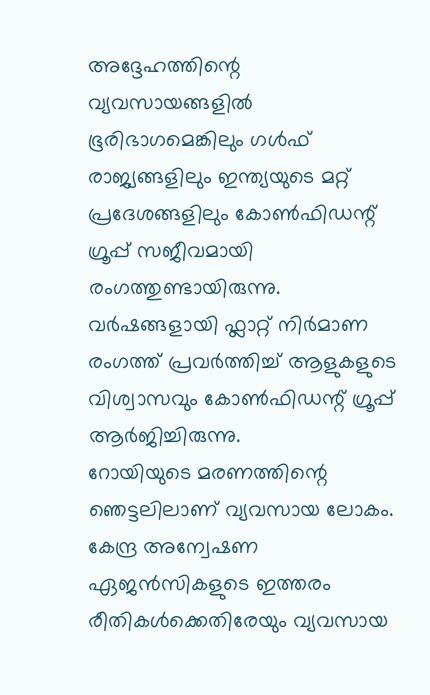അദ്ദേഹത്തിന്റെ വ്യവസായങ്ങളിൽ ഭൂരിഭാഗമെങ്കിലും ഗൾഫ് രാജ്യങ്ങളിലും ഇന്ത്യയുടെ മറ്റ് പ്രദേശങ്ങളിലും കോൺഫിഡന്റ് ഗ്രൂപ്പ് സജീവമായി രംഗത്തുണ്ടായിരുന്നു. വർഷങ്ങളായി ഫ്ലാറ്റ് നിർമാണ രംഗത്ത് പ്രവർത്തിച്ച് ആളുകളുടെ വിശ്വാസവും കോൺഫിഡന്റ് ഗ്രൂപ്പ് ആർജിച്ചിരുന്നു.
റോയിയുടെ മരണത്തിന്റെ ഞെട്ടലിലാണ് വ്യവസായ ലോകം. കേന്ദ്ര അന്വേഷണ ഏജൻസികളുടെ ഇത്തരം രീതികൾക്കെതിരേയും വ്യവസായ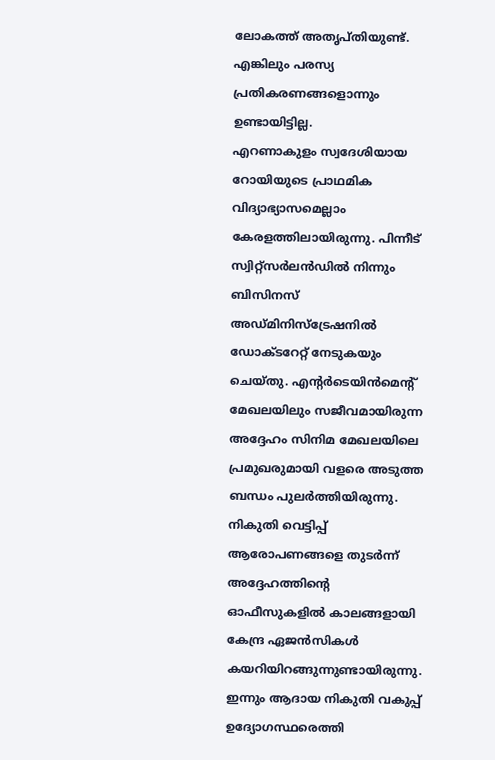ലോകത്ത് അതൃപ്തിയുണ്ട്. എങ്കിലും പരസ്യ പ്രതികരണങ്ങളൊന്നും ഉണ്ടായിട്ടില്ല.
എറണാകുളം സ്വദേശിയായ റോയിയുടെ പ്രാഥമിക വിദ്യാഭ്യാസമെല്ലാം കേരളത്തിലായിരുന്നു. പിന്നീട് സ്വിറ്റ്സർലൻഡിൽ നിന്നും ബിസിനസ് അഡ്മിനിസ്ട്രേഷനിൽ ഡോക്ടറേറ്റ് നേടുകയും ചെയ്തു. എന്റർടെയിൻമെന്റ് മേഖലയിലും സജീവമായിരുന്ന അദ്ദേഹം സിനിമ മേഖലയിലെ പ്രമുഖരുമായി വളരെ അടുത്ത ബന്ധം പുലർത്തിയിരുന്നു.
നികുതി വെട്ടിപ്പ് ആരോപണങ്ങളെ തുടർന്ന് അദ്ദേഹത്തിന്റെ ഓഫീസുകളിൽ കാലങ്ങളായി കേന്ദ്ര ഏജൻസികൾ കയറിയിറങ്ങുന്നുണ്ടായിരുന്നു. ഇന്നും ആദായ നികുതി വകുപ്പ് ഉദ്യോഗസ്ഥരെത്തി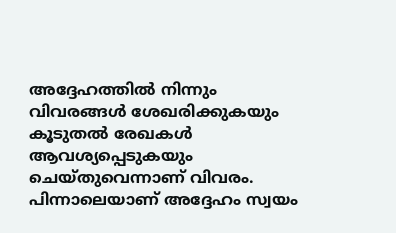അദ്ദേഹത്തിൽ നിന്നും വിവരങ്ങൾ ശേഖരിക്കുകയും കൂടുതൽ രേഖകൾ ആവശ്യപ്പെടുകയും ചെയ്തുവെന്നാണ് വിവരം. പിന്നാലെയാണ് അദ്ദേഹം സ്വയം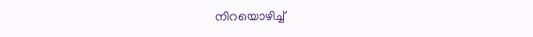നിറയൊഴിച്ച്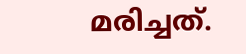മരിച്ചത്.